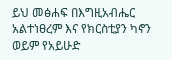ይህ መፅሐፍ በእግዚአብሔር አልተነፀረም እና የክርስቲያን ካኖን ወይም የአይሁድ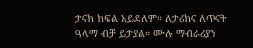ታናክ ክፍል አይደለም። ለታሪክና ለጥናት ዓላማ ብቻ ይታያል። ሙሉ ማብራሪያን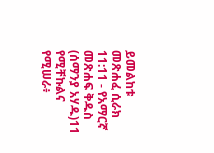ይመልከቱ መጽሐፈ ሲራክ 11:11 - የአማርኛ መጽሐፍ ቅዱስ (ሰማንያ አሃዱ)11 የሚቸኩልና የሚሠራ፥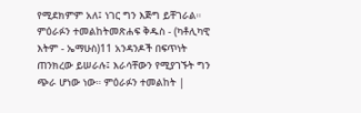የሚደክምም አለ፤ ነገር ግን እጅግ ይቸገራል። ምዕራፉን ተመልከትመጽሐፍ ቅዱስ - (ካቶሊካዊ እትም - ኤማሁስ)11 አንዳንዶች በፍጥነት ጠንክረው ይሠራሉ፤ እራሳቸውን የሚያገኙት ግን ጭራ ሆነው ነው። ምዕራፉን ተመልከት |